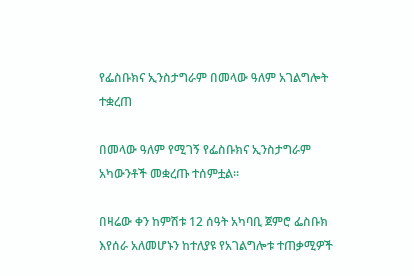የፌስቡክና ኢንስታግራም በመላው ዓለም አገልግሎት ተቋረጠ

በመላው ዓለም የሚገኝ የፌስቡክና ኢንስታግራም አካውንቶች መቋረጡ ተሰምቷል።

በዛሬው ቀን ከምሽቱ 12 ሰዓት አካባቢ ጀምሮ ፌስቡክ እየሰራ አለመሆኑን ከተለያዩ የአገልግሎቱ ተጠቃሚዎች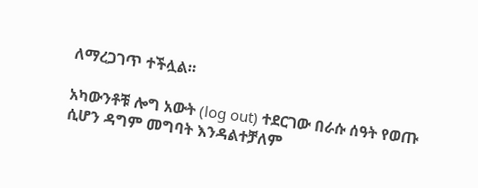ለማረጋገጥ ተችሏል።

አካውንቶቹ ሎግ አውት (log out) ተደርገው በራሱ ሰዓት የወጡ ሲሆን ዳግም መግባት እንዳልተቻለም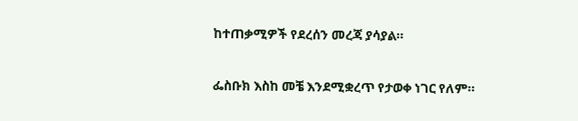ከተጠቃሚዎች የደረሰን መረጃ ያሳያል።

ፌስቡክ እስከ መቼ እንደሚቋረጥ የታወቀ ነገር የለም።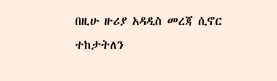በዚሁ ዙሪያ አዳዲስ መረጃ ሲኖር ተከታትለን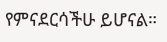የምናደርሳችሁ ይሆናል።